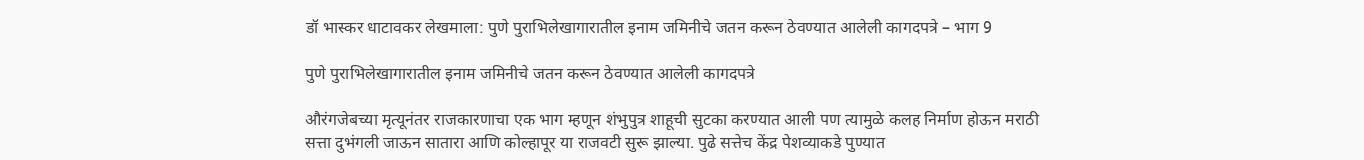डॉ भास्कर धाटावकर लेखमाला: पुणे पुराभिलेखागारातील इनाम जमिनीचे जतन करून ठेवण्यात आलेली कागदपत्रे – भाग 9

पुणे पुराभिलेखागारातील इनाम जमिनीचे जतन करून ठेवण्यात आलेली कागदपत्रे

औरंगजेबच्या मृत्यूनंतर राजकारणाचा एक भाग म्हणून शंभुपुत्र शाहूची सुटका करण्यात आली पण त्यामुळे कलह निर्माण होऊन मराठी सत्ता दुभंगली जाऊन सातारा आणि कोल्हापूर या राजवटी सुरू झाल्या. पुढे सत्तेच केंद्र पेशव्याकडे पुण्यात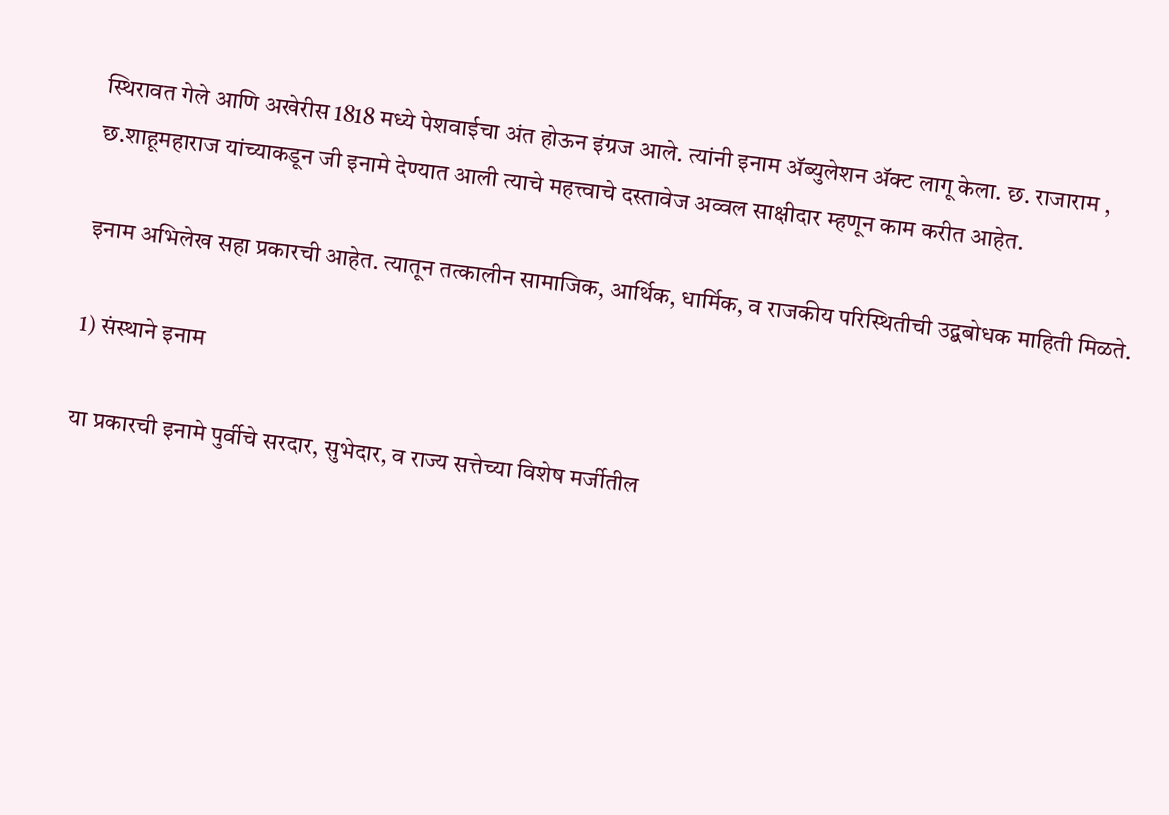स्थिरावत गेले आणि अखेरीस 1818 मध्ये पेशवाईचा अंत होऊन इंग्रज आले. त्यांनी इनाम ॲब्युलेशन ॲक्ट लागू केला. छ. राजाराम , छ.शाहूमहाराज यांच्याकडून जी इनामे देण्यात आली त्याचे महत्त्वाचे दस्तावेज अव्वल साक्षीदार म्हणून काम करीत आहेत.

इनाम अभिलेख सहा प्रकारची आहेत. त्यातून तत्कालीन सामाजिक, आर्थिक, धार्मिक, व राजकीय परिस्थितीची उद्बबोधक माहिती मिळते.

1) संस्थाने इनाम

या प्रकारची इनामे पुर्वीचे सरदार, सुभेदार, व राज्य सत्तेच्या विशेष मर्जीतील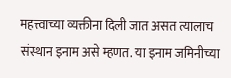महत्त्वाच्या व्यक्तीना दिली जात असत त्यालाच संस्थान इनाम असे म्हणत. या इनाम जमिनीच्या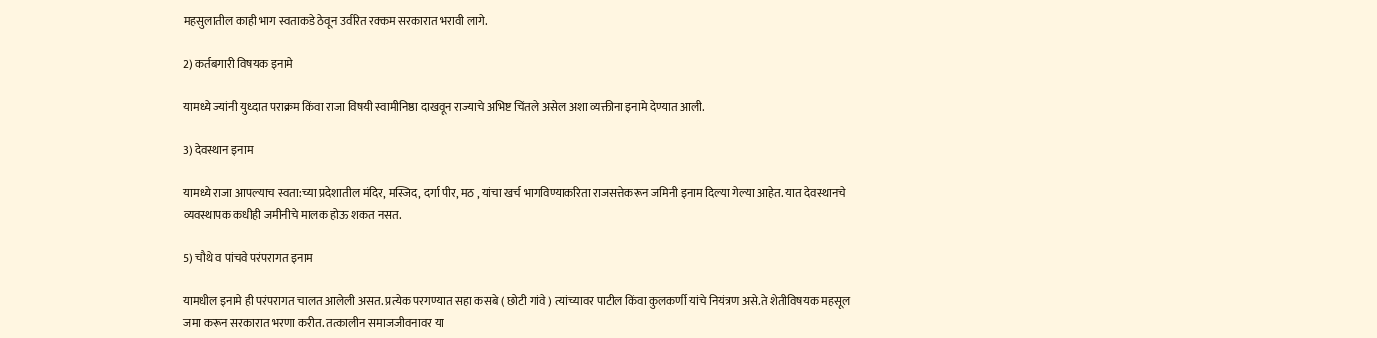महसुलातील काही भाग स्वताकडे ठेवून उर्वरित रक्कम सरकारात भरावी लागे.

2) कर्तबगारी विषयक इनामे

यामध्ये ज्यांनी युध्दात पराक्रम किंवा राजा विषयी स्वामीनिष्ठा दाखवून राज्याचे अभिष्ट चिंतले असेल अशा व्यक्तीना इनामे देण्यात आली.

3) देवस्थान इनाम

यामध्ये राजा आपल्याच स्वता:च्या प्रदेशातील मंदिर, मस्जिद, दर्गा पीर, मठ , यांचा खर्च भागविण्याकरिता राजसत्तेकरून जमिनी इनाम दिल्या गेल्या आहेत. यात देवस्थानचे व्यवस्थापक कधीही जमीनीचे मालक होऊ शकत नसत.

5) चौथे व पांचवे परंपरागत इनाम

यामधील इनामे ही परंपरागत चालत आलेली असत. प्रत्येक परगण्यात सहा कसबे ( छोटी गांवे ) त्यांच्यावर पाटील किंवा कुलकर्णी यांचे नियंत्रण असे.ते शेतीविषयक महसूल जमा करून सरकारात भरणा करीत. तत्कालीन समाजजीवनावर या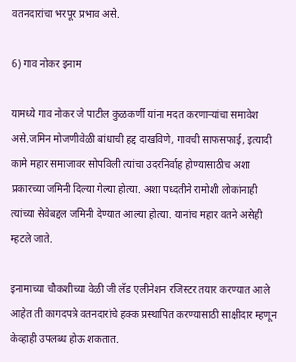वतनदारांचा भरपूर प्रभाव असे.

6) गाव नोकर इनाम

यामध्ये गाव नोकर जे पाटील कुळकर्णी यांना मदत करणार्‍यांचा समावेश असे.जमिन मोजणीवेळी बांधाची हद्द दाखविणे, गावची साफसफाई, इत्यादी कामे महार समाजावर सोपविली त्यांचा उदरनिर्वाह होण्यासाठीच अशा प्रकारच्या जमिनी दिल्या गेल्या होत्या. अशा पध्दतीने रामोशी लोकांनाही त्यांच्या सेवेबद्दल जमिनी देण्यात आल्या होत्या. यानांच महार वतने असेही म्हटले जाते.

इनामाच्या चौकशीच्या वेळी जी लॅड एलीनेशन रजिस्टर तयार करण्यात आले आहेत ती कागदपत्रे वतनदारांचे हक्क प्रस्थापित करण्यासाठी साक्षीदार म्हणून केव्हाही उपलब्ध होऊ शकतात.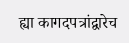ह्या कागदपत्रांद्वारेच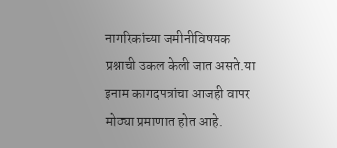नागरिकांच्या जमीनीविषयक प्रश्नाची उकल केली जात असते.या इनाम कागदपत्रांचा आजही वापर मोठ्या प्रमाणात होत आहे.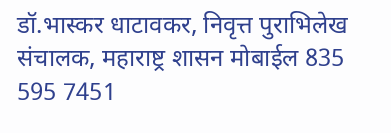डॉ.भास्कर धाटावकर, निवृत्त पुराभिलेख संचालक, महाराष्ट्र शासन मोबाईल 835 595 7451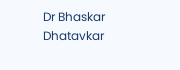Dr Bhaskar Dhatavkar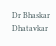Dr Bhaskar Dhatavkar